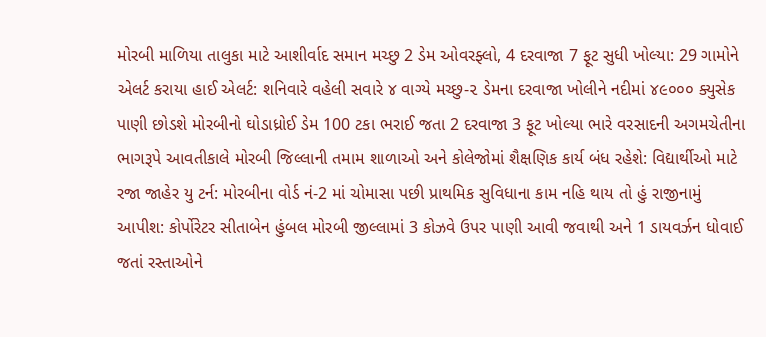મોરબી માળિયા તાલુકા માટે આશીર્વાદ સમાન મચ્છુ 2 ડેમ ઓવરફ્લો, 4 દરવાજા 7 ફૂટ સુધી ખોલ્યા: 29 ગામોને એલર્ટ કરાયા હાઈ એલર્ટ: શનિવારે વહેલી સવારે ૪ વાગ્યે મચ્છુ-૨ ડેમના દરવાજા ખોલીને નદીમાં ૪૯૦૦૦ ક્યુસેક પાણી છોડશે મોરબીનો ઘોડાધ્રોઈ ડેમ 100 ટકા ભરાઈ જતા 2 દરવાજા 3 ફૂટ ખોલ્યા ભારે વરસાદની અગમચેતીના ભાગરૂપે આવતીકાલે મોરબી જિલ્લાની તમામ શાળાઓ અને કોલેજોમાં શૈક્ષણિક કાર્ય બંધ રહેશે: વિદ્યાર્થીઓ માટે રજા જાહેર યુ ટર્ન: મોરબીના વોર્ડ નં-2 માં ચોમાસા પછી પ્રાથમિક સુવિધાના કામ નહિ થાય તો હું રાજીનામું આપીશ: કોર્પોરેટર સીતાબેન હુંબલ મોરબી જીલ્લામાં 3 કોઝવે ઉપર પાણી આવી જવાથી અને 1 ડાયવર્ઝન ધોવાઈ જતાં રસ્તાઓને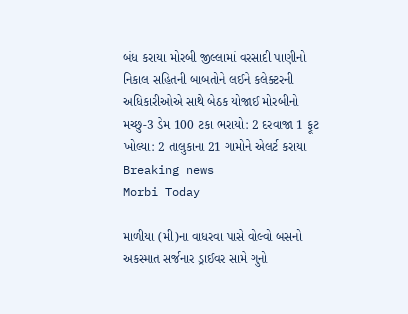બંધ કરાયા મોરબી જીલ્લામાં વરસાદી પાણીનો નિકાલ સહિતની બાબતોને લઈને કલેક્ટરની અધિકારીઓએ સાથે બેઠક યોજાઈ મોરબીનો મચ્છુ-3 ડેમ 100 ટકા ભરાયો: 2 દરવાજા 1 ફૂટ  ખોલ્યા: 2 તાલુકાના 21 ગામોને એલર્ટ કરાયા
Breaking news
Morbi Today

માળીયા (મી)ના વાધરવા પાસે વોલ્વો બસનો અકસ્માત સર્જનાર ડ્રાઈવર સામે ગુનો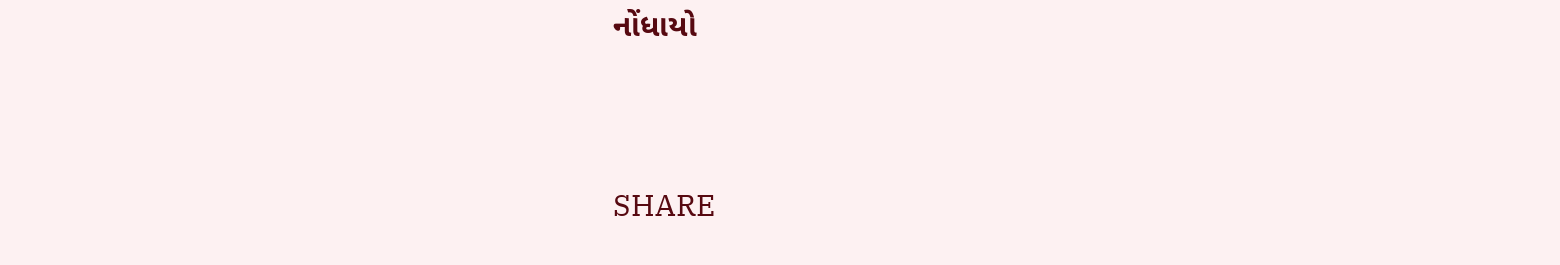નોંધાયો


SHARE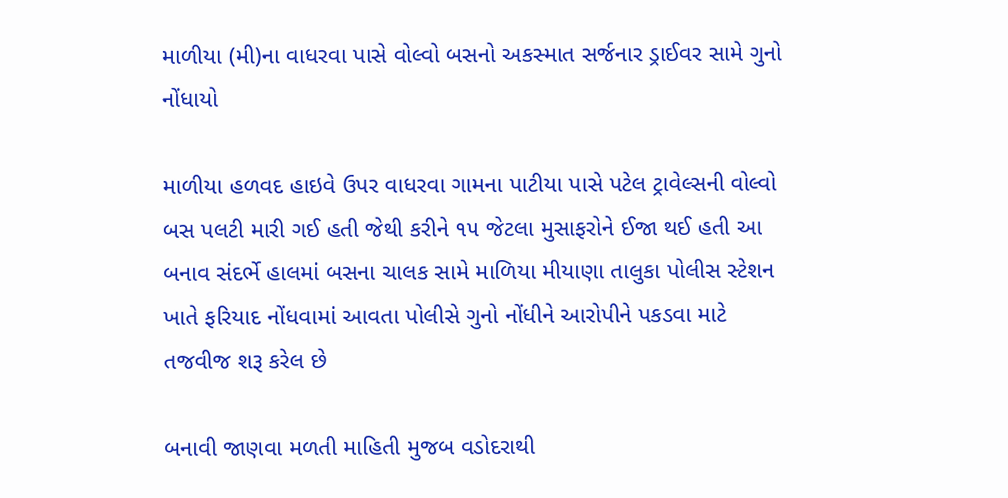માળીયા (મી)ના વાધરવા પાસે વોલ્વો બસનો અકસ્માત સર્જનાર ડ્રાઈવર સામે ગુનો નોંધાયો

માળીયા હળવદ હાઇવે ઉપર વાધરવા ગામના પાટીયા પાસે પટેલ ટ્રાવેલ્સની વોલ્વો બસ પલટી મારી ગઈ હતી જેથી કરીને ૧૫ જેટલા મુસાફરોને ઈજા થઈ હતી આ બનાવ સંદર્ભે હાલમાં બસના ચાલક સામે માળિયા મીયાણા તાલુકા પોલીસ સ્ટેશન ખાતે ફરિયાદ નોંધવામાં આવતા પોલીસે ગુનો નોંધીને આરોપીને પકડવા માટે તજવીજ શરૂ કરેલ છે

બનાવી જાણવા મળતી માહિતી મુજબ વડોદરાથી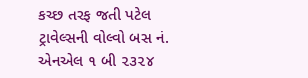કચ્છ તરફ જતી પટેલ ટ્રાવેલ્સની વોલ્વો બસ નં. એનએલ ૧ બી ૨૩૨૪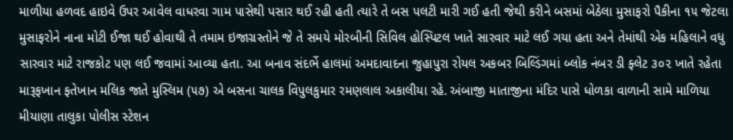માળીયા હળવદ હાઇવે ઉપર આવેલ વાધરવા ગામ પાસેથી પસાર થઈ રહી હતી ત્યારે તે બસ પલટી મારી ગઈ હતી જેથી કરીને બસમાં બેઠેલા મુસાફરો પૈકીના ૧૫ જેટલા મુસાફરોને નાના મોટી ઈજા થઈ હોવાથી તે તમામ ઇજાગ્રસ્તોને જે તે સમયે મોરબીની સિવિલ હોસ્પિટલ ખાતે સારવાર માટે લઈ ગયા હતા અને તેમાંથી એક મહિલાને વધુ સારવાર માટે રાજકોટ પણ લઈ જવામાં આવ્યા હતા. આ બનાવ સંદર્ભે હાલમાં અમદાવાદના જુહાપુરા રોયલ અકબર બિલ્ડિંગમાં બ્લોક નંબર ડી ફ્લેટ ૩૦૨ ખાતે રહેતા મારૂફખાન ફતેખાન મલિક જાતે મુસ્લિમ (૫૭) એ બસના ચાલક વિપુલકુમાર રમણલાલ અકાલીયા રહે. અંબાજી માતાજીના મંદિર પાસે ધોળકા વાળાની સામે માળિયા મીયાણા તાલુકા પોલીસ સ્ટેશન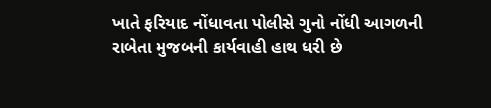ખાતે ફરિયાદ નોંધાવતા પોલીસે ગુનો નોંધી આગળની રાબેતા મુજબની કાર્યવાહી હાથ ધરી છે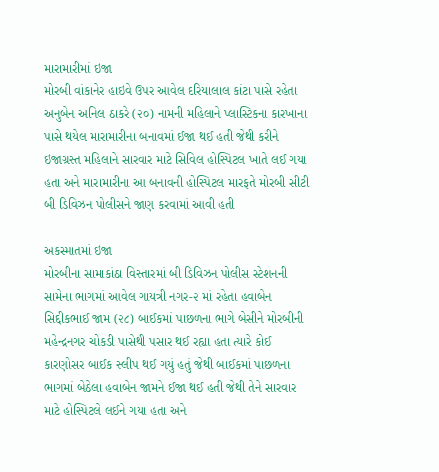મારામારીમાં ઇજા
મોરબી વાંકાનેર હાઇવે ઉપર આવેલ દરિયાલાલ કાંટા પાસે રહેતા અનુબેન અનિલ ઠાકરે (૨૦) નામની મહિલાને પ્લાસ્ટિકના કારખાના પાસે થયેલ મારામારીના બનાવમાં ઈજા થઈ હતી જેથી કરીને ઇજાગ્રસ્ત મહિલાને સારવાર માટે સિવિલ હોસ્પિટલ ખાતે લઈ ગયા હતા અને મારામારીના આ બનાવની હોસ્પિટલ મારફતે મોરબી સીટી બી ડિવિઝન પોલીસને જાણ કરવામાં આવી હતી

અકસ્માતમાં ઇજા
મોરબીના સામાકાંઠા વિસ્તારમાં બી ડિવિઝન પોલીસ સ્ટેશનની સામેના ભાગમાં આવેલ ગાયત્રી નગર-૨ માં રહેતા હવાબેન સિદ્દીકભાઈ જામ (૨૮) બાઈકમાં પાછળના ભાગે બેસીને મોરબીની મહેન્દ્રનગર ચોકડી પાસેથી પસાર થઈ રહ્યા હતા ત્યારે કોઈ કારણોસર બાઈક સ્લીપ થઈ ગયું હતું જેથી બાઈકમાં પાછળના ભાગમાં બેઠેલા હવાબેન જામને ઈજા થઈ હતી જેથી તેને સારવાર માટે હોસ્પિટલે લઈને ગયા હતા અને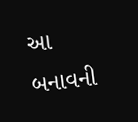આ બનાવની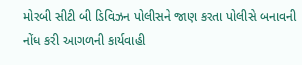મોરબી સીટી બી ડિવિઝન પોલીસને જાણ કરતા પોલીસે બનાવની નોંધ કરી આગળની કાર્યવાહી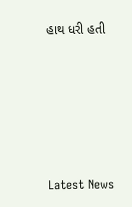હાથ ધરી હતી






Latest News